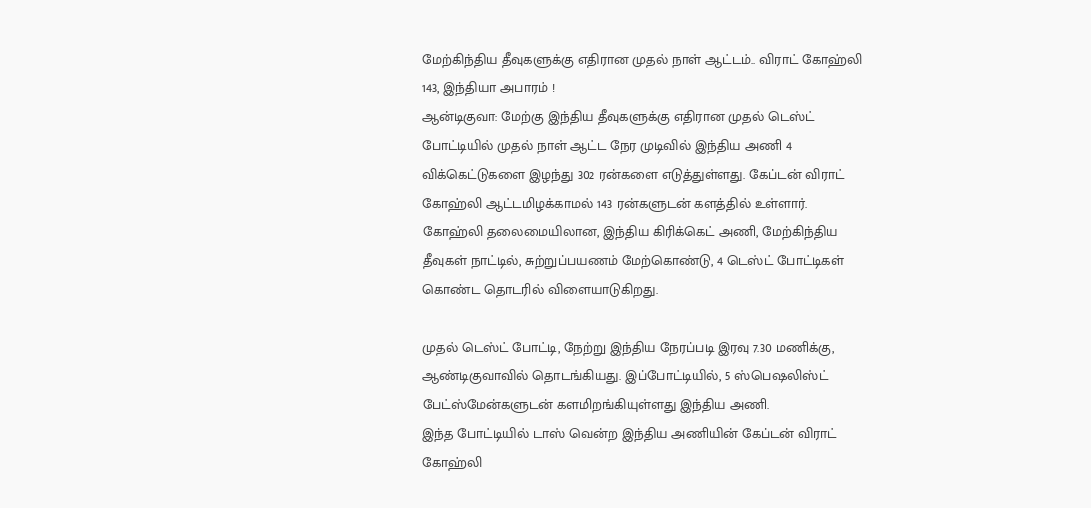மேற்கிந்திய தீவுகளுக்கு எதிரான முதல் நாள் ஆட்டம்.. விராட் கோஹ்லி 143, இந்தியா அபாரம் !
ஆன்டிகுவா: மேற்கு இந்திய தீவுகளுக்கு எதிரான முதல் டெஸ்ட் போட்டியில் முதல் நாள் ஆட்ட நேர முடிவில் இந்திய அணி 4 விக்கெட்டுகளை இழந்து 302 ரன்களை எடுத்துள்ளது. கேப்டன் விராட் கோஹ்லி ஆட்டமிழக்காமல் 143 ரன்களுடன் களத்தில் உள்ளார்.
கோஹ்லி தலைமையிலான, இந்திய கிரிக்கெட் அணி, மேற்கிந்திய தீவுகள் நாட்டில், சுற்றுப்பயணம் மேற்கொண்டு, 4 டெஸ்ட் போட்டிகள் கொண்ட தொடரில் விளையாடுகிறது.

முதல் டெஸ்ட் போட்டி, நேற்று இந்திய நேரப்படி இரவு 7.30 மணிக்கு, ஆண்டிகுவாவில் தொடங்கியது. இப்போட்டியில், 5 ஸ்பெஷலிஸ்ட் பேட்ஸ்மேன்களுடன் களமிறங்கியுள்ளது இந்திய அணி.
இந்த போட்டியில் டாஸ் வென்ற இந்திய அணியின் கேப்டன் விராட் கோஹ்லி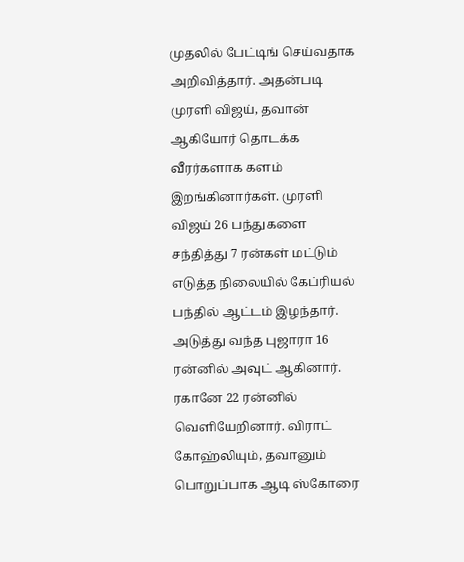முதலில் பேட்டிங் செய்வதாக அறிவித்தார். அதன்படி முரளி விஜய், தவான் ஆகியோர் தொடக்க வீரர்களாக களம் இறங்கினார்கள். முரளி விஜய் 26 பந்துகளை சந்தித்து 7 ரன்கள் மட்டும் எடுத்த நிலையில் கேப்ரியல் பந்தில் ஆட்டம் இழந்தார்.
அடுத்து வந்த புஜாரா 16 ரன்னில் அவுட் ஆகினார். ரகானே 22 ரன்னில் வெளியேறினார். விராட் கோஹ்லியும், தவானும் பொறுப்பாக ஆடி ஸ்கோரை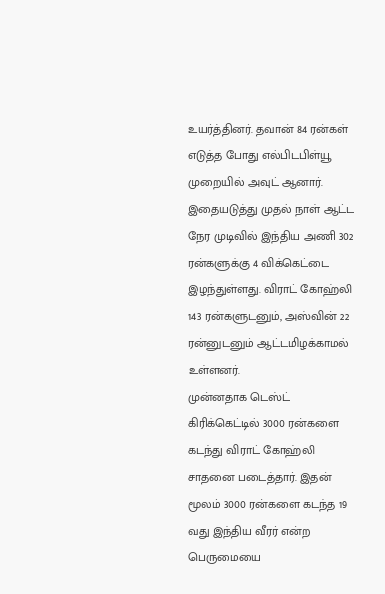உயர்த்தினர். தவான் 84 ரன்கள் எடுத்த போது எல்பிடபிள்யூ முறையில் அவுட் ஆனார்.
இதையடுத்து முதல் நாள் ஆட்ட நேர முடிவில் இந்திய அணி 302 ரன்களுக்கு 4 விக்கெட்டை இழந்துள்ளது. விராட் கோஹ்லி 143 ரன்களுடனும், அஸ்வின் 22 ரன்னுடனும் ஆட்டமிழக்காமல் உள்ளனர்.
முன்னதாக டெஸ்ட் கிரிக்கெட்டில் 3000 ரன்களை கடந்து விராட் கோஹ்லி சாதனை படைத்தார். இதன் மூலம் 3000 ரன்களை கடந்த 19 வது இந்திய வீரர் என்ற பெருமையை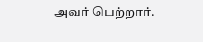அவர் பெற்றார்.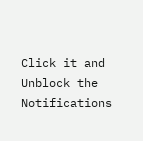Click it and Unblock the Notifications